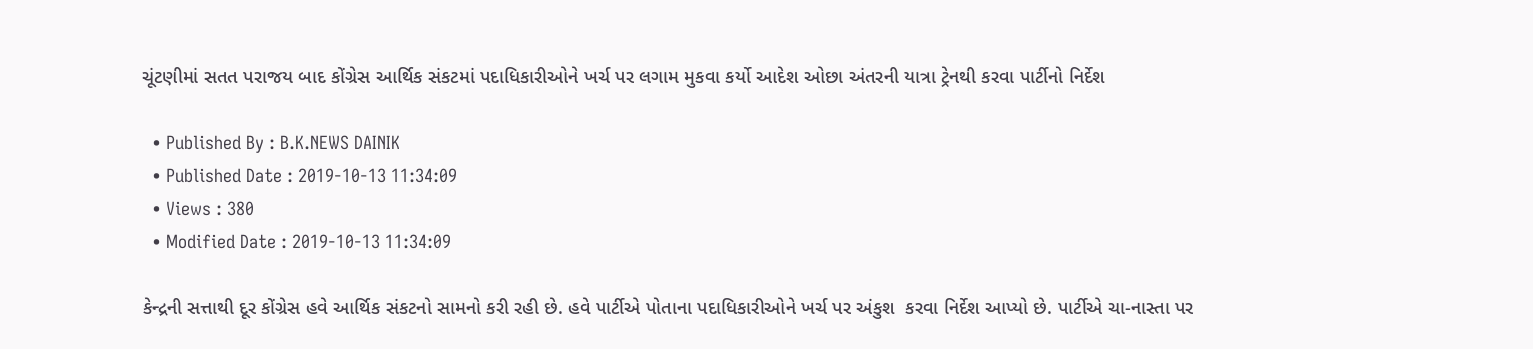ચૂંટણીમાં સતત પરાજય બાદ કોંગ્રેસ આર્થિક સંકટમાં પદાધિકારીઓને ખર્ચ પર લગામ મુકવા કર્યો આદેશ ઓછા અંતરની યાત્રા ટ્રેનથી કરવા પાર્ટીનો નિર્દેશ

  • Published By : B.K.NEWS DAINIK
  • Published Date : 2019-10-13 11:34:09
  • Views : 380
  • Modified Date : 2019-10-13 11:34:09

કેન્દ્રની સત્તાથી દૂર કોંગ્રેસ હવે આર્થિક સંકટનો સામનો કરી રહી છે. હવે પાર્ટીએ પોતાના પદાધિકારીઓને ખર્ચ પર અંકુશ  કરવા નિર્દેશ આપ્યો છે. પાર્ટીએ ચા-નાસ્તા પર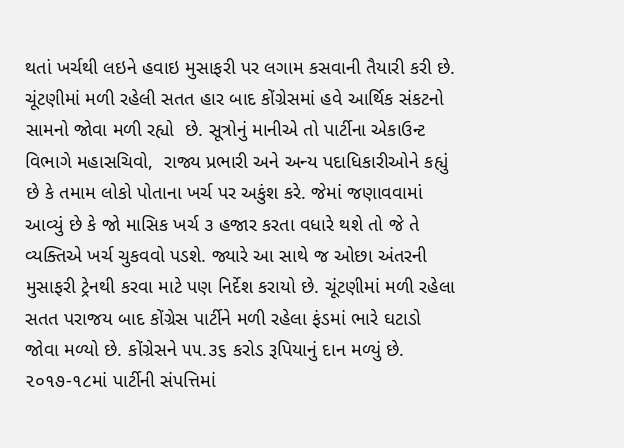થતાં ખર્ચથી લઇને હવાઇ મુસાફરી પર લગામ કસવાની તૈયારી કરી છે. ચૂંટણીમાં મળી રહેલી સતત હાર બાદ કોંગ્રેસમાં હવે આર્થિક સંકટનો સામનો જોવા મળી રહ્યો  છે. સૂત્રોનું માનીએ તો પાર્ટીના એકાઉન્ટ વિભાગે મહાસચિવો,  રાજ્ય પ્રભારી અને અન્ય પદાધિકારીઓને કહ્યું છે કે તમામ લોકો પોતાના ખર્ચ પર અકુંશ કરે. જેમાં જણાવવામાં આવ્યું છે કે જો માસિક ખર્ચ ૩ હજાર કરતા વધારે થશે તો જે તે વ્યક્તિએ ખર્ચ ચુકવવો પડશે. જ્યારે આ સાથે જ ઓછા અંતરની મુસાફરી ટ્રેનથી કરવા માટે પણ નિર્દેશ કરાયો છે. ચૂંટણીમાં મળી રહેલા સતત પરાજય બાદ કોંગ્રેસ પાર્ટીને મળી રહેલા ફંડમાં ભારે ઘટાડો જોવા મળ્યો છે. કોંગ્રેસને ૫૫.૩૬ કરોડ રૂપિયાનું દાન મળ્યું છે.  ૨૦૧૭-૧૮માં પાર્ટીની સંપત્તિમાં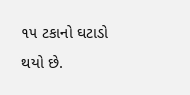૧૫ ટકાનો ઘટાડો થયો છે.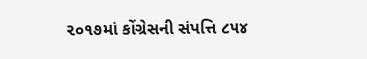૨૦૧૭માં કોંગ્રેસની સંપત્તિ ૮૫૪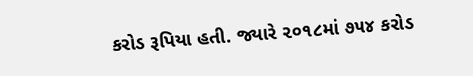કરોડ રૂપિયા હતી. જ્યારે ૨૦૧૮માં ૭૫૪ કરોડ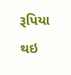રૂપિયા થઇ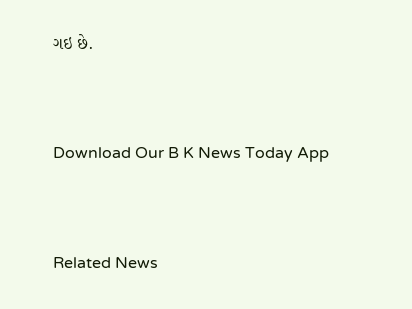ગઇ છે.



Download Our B K News Today App



Related News